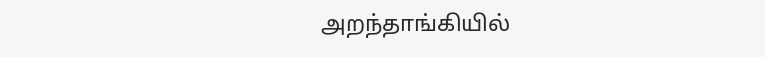அறந்தாங்கியில்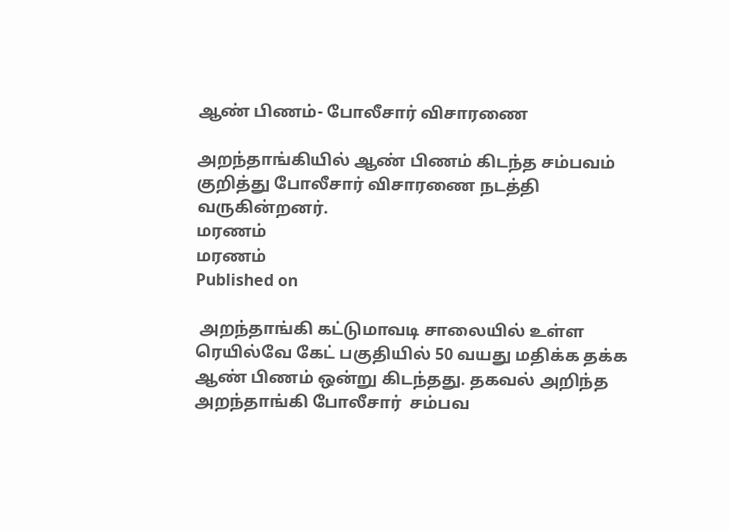ஆண் பிணம்- போலீசார் விசாரணை

அறந்தாங்கியில் ஆண் பிணம் கிடந்த சம்பவம் குறித்து போலீசார் விசாரணை நடத்தி வருகின்றனர்.
மரணம்
மரணம்
Published on

 அறந்தாங்கி கட்டுமாவடி சாலையில் உள்ள ரெயில்வே கேட் பகுதியில் 50 வயது மதிக்க தக்க ஆண் பிணம் ஒன்று கிடந்தது. தகவல் அறிந்த அறந்தாங்கி போலீசார்  சம்பவ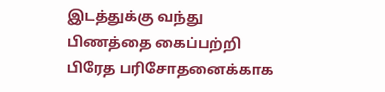இடத்துக்கு வந்து பிணத்தை கைப்பற்றி பிரேத பரிசோதனைக்காக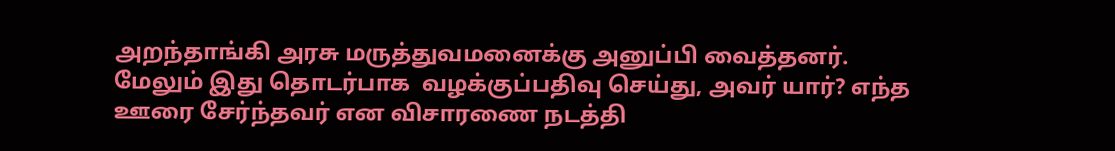அறந்தாங்கி அரசு மருத்துவமனைக்கு அனுப்பி வைத்தனர். மேலும் இது தொடர்பாக  வழக்குப்பதிவு செய்து, அவர் யார்? எந்த ஊரை சேர்ந்தவர் என விசாரணை நடத்தி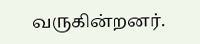வருகின்றனர்.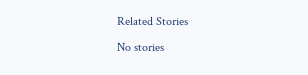Related Stories

No stories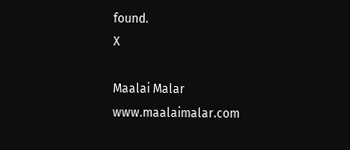found.
X

Maalai Malar
www.maalaimalar.com